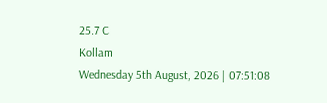25.7 C
Kollam
Wednesday 5th August, 2026 | 07:51:08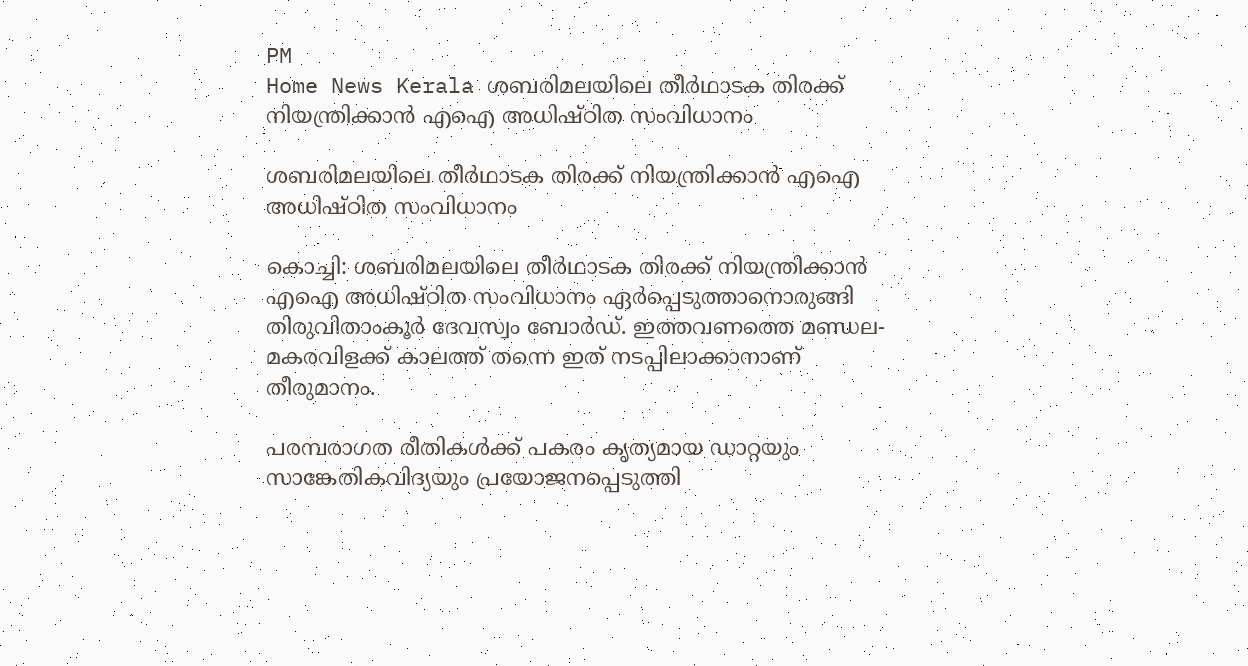PM
Home News Kerala ശബരിമലയിലെ തീര്‍ഥാടക തിരക്ക് നിയന്ത്രിക്കാന്‍ എഐ അധിഷ്ഠിത സംവിധാനം

ശബരിമലയിലെ തീര്‍ഥാടക തിരക്ക് നിയന്ത്രിക്കാന്‍ എഐ അധിഷ്ഠിത സംവിധാനം

കൊച്ചി: ശബരിമലയിലെ തീര്‍ഥാടക തിരക്ക് നിയന്ത്രിക്കാന്‍ എഐ അധിഷ്ഠിത സംവിധാനം ഏര്‍പ്പെടുത്താനൊരുങ്ങി തിരുവിതാംകൂര്‍ ദേവസ്വം ബോര്‍ഡ്. ഇത്തവണത്തെ മണ്ഡല-മകരവിളക്ക് കാലത്ത് തന്നെ ഇത് നടപ്പിലാക്കാനാണ് തീരുമാനം.

പരമ്പരാഗത രീതികള്‍ക്ക് പകരം കൃത്യമായ ഡാറ്റയും സാങ്കേതികവിദ്യയും പ്രയോജനപ്പെടുത്തി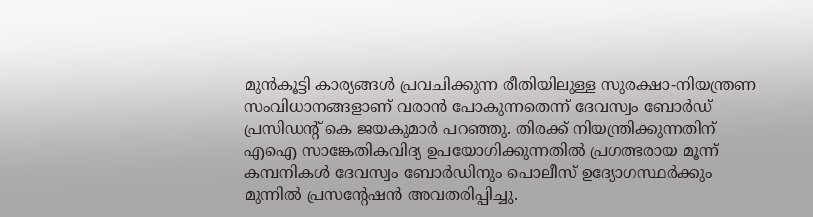മുന്‍കൂട്ടി കാര്യങ്ങള്‍ പ്രവചിക്കുന്ന രീതിയിലുള്ള സുരക്ഷാ-നിയന്ത്രണ സംവിധാനങ്ങളാണ് വരാന്‍ പോകുന്നതെന്ന് ദേവസ്വം ബോര്‍ഡ് പ്രസിഡന്റ് കെ ജയകുമാര്‍ പറഞ്ഞു. തിരക്ക് നിയന്ത്രിക്കുന്നതിന് എഐ സാങ്കേതികവിദ്യ ഉപയോഗിക്കുന്നതില്‍ പ്രഗത്ഭരായ മൂന്ന് കമ്പനികള്‍ ദേവസ്വം ബോര്‍ഡിനും പൊലീസ് ഉദ്യോഗസ്ഥര്‍ക്കും മുന്നില്‍ പ്രസന്റേഷന്‍ അവതരിപ്പിച്ചു.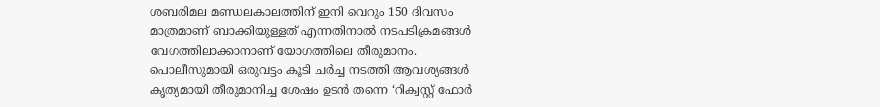ശബരിമല മണ്ഡലകാലത്തിന് ഇനി വെറും 150 ദിവസം മാത്രമാണ് ബാക്കിയുള്ളത് എന്നതിനാല്‍ നടപടിക്രമങ്ങള്‍ വേഗത്തിലാക്കാനാണ് യോഗത്തിലെ തീരുമാനം. പൊലീസുമായി ഒരുവട്ടം കൂടി ചര്‍ച്ച നടത്തി ആവശ്യങ്ങള്‍ കൃത്യമായി തീരുമാനിച്ച ശേഷം ഉടന്‍ തന്നെ ‘റിക്വസ്റ്റ് ഫോര്‍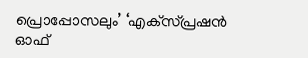പ്രൊപ്പോസലും’ ‘എക്‌സ്പ്രഷന്‍ ഓഫ്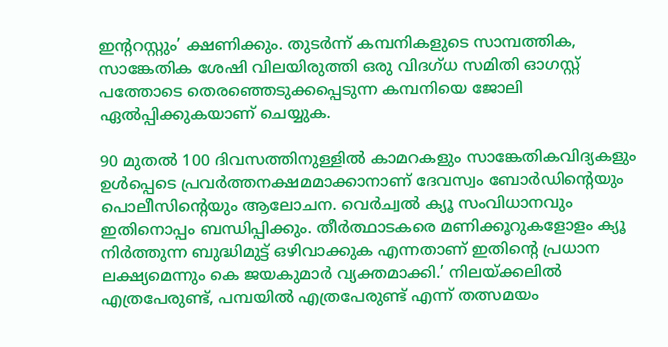ഇന്ററസ്റ്റും’ ക്ഷണിക്കും. തുടര്‍ന്ന് കമ്പനികളുടെ സാമ്പത്തിക, സാങ്കേതിക ശേഷി വിലയിരുത്തി ഒരു വിദഗ്ധ സമിതി ഓഗസ്റ്റ് പത്തോടെ തെരഞ്ഞെടുക്കപ്പെടുന്ന കമ്പനിയെ ജോലി ഏല്‍പ്പിക്കുകയാണ് ചെയ്യുക.

90 മുതല്‍ 100 ദിവസത്തിനുള്ളില്‍ കാമറകളും സാങ്കേതികവിദ്യകളും ഉള്‍പ്പെടെ പ്രവര്‍ത്തനക്ഷമമാക്കാനാണ് ദേവസ്വം ബോര്‍ഡിന്റെയും പൊലീസിന്റെയും ആലോചന. വെര്‍ച്വല്‍ ക്യൂ സംവിധാനവും ഇതിനൊപ്പം ബന്ധിപ്പിക്കും. തീര്‍ത്ഥാടകരെ മണിക്കൂറുകളോളം ക്യൂ നിര്‍ത്തുന്ന ബുദ്ധിമുട്ട് ഒഴിവാക്കുക എന്നതാണ് ഇതിന്റെ പ്രധാന ലക്ഷ്യമെന്നും കെ ജയകുമാര്‍ വ്യക്തമാക്കി.’ നിലയ്ക്കലില്‍ എത്രപേരുണ്ട്, പമ്പയില്‍ എത്രപേരുണ്ട് എന്ന് തത്സമയം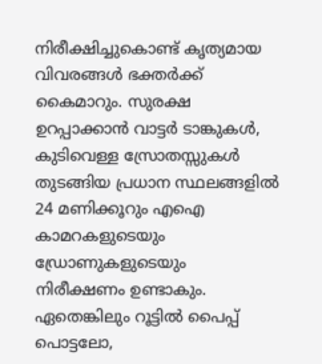നിരീക്ഷിച്ചുകൊണ്ട് കൃത്യമായ വിവരങ്ങള്‍ ഭക്തര്‍ക്ക് കൈമാറും. സുരക്ഷ ഉറപ്പാക്കാന്‍ വാട്ടര്‍ ടാങ്കുകള്‍, കുടിവെള്ള സ്രോതസ്സുകള്‍ തുടങ്ങിയ പ്രധാന സ്ഥലങ്ങളില്‍ 24 മണിക്കൂറും എഐ കാമറകളുടെയും ഡ്രോണുകളുടെയും നിരീക്ഷണം ഉണ്ടാകും. ഏതെങ്കിലും റൂട്ടില്‍ പൈപ്പ് പൊട്ടലോ,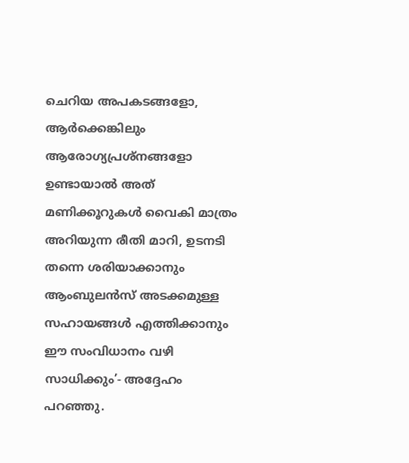ചെറിയ അപകടങ്ങളോ, ആര്‍ക്കെങ്കിലും ആരോഗ്യപ്രശ്‌നങ്ങളോ ഉണ്ടായാല്‍ അത് മണിക്കൂറുകള്‍ വൈകി മാത്രം അറിയുന്ന രീതി മാറി, ഉടനടി തന്നെ ശരിയാക്കാനും ആംബുലന്‍സ് അടക്കമുള്ള സഹായങ്ങള്‍ എത്തിക്കാനും ഈ സംവിധാനം വഴി സാധിക്കും’- അദ്ദേഹം പറഞ്ഞു.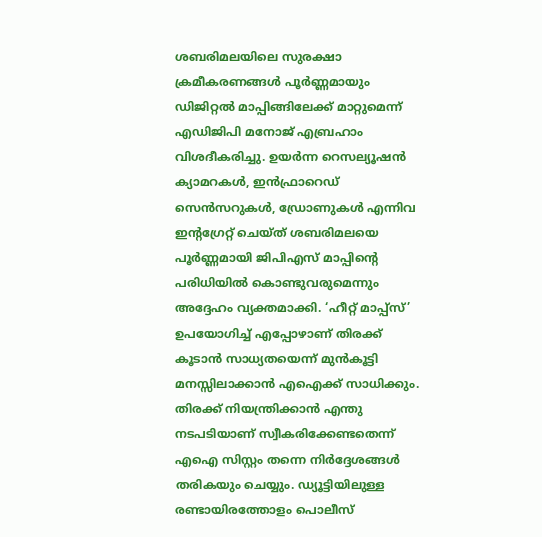ശബരിമലയിലെ സുരക്ഷാ ക്രമീകരണങ്ങള്‍ പൂര്‍ണ്ണമായും ഡിജിറ്റല്‍ മാപ്പിങ്ങിലേക്ക് മാറ്റുമെന്ന് എഡിജിപി മനോജ് എബ്രഹാം വിശദീകരിച്ചു. ഉയര്‍ന്ന റെസല്യൂഷന്‍ ക്യാമറകള്‍, ഇന്‍ഫ്രാറെഡ് സെന്‍സറുകള്‍, ഡ്രോണുകള്‍ എന്നിവ ഇന്റഗ്രേറ്റ് ചെയ്ത് ശബരിമലയെ പൂര്‍ണ്ണമായി ജിപിഎസ് മാപ്പിന്റെ പരിധിയില്‍ കൊണ്ടുവരുമെന്നും അദ്ദേഹം വ്യക്തമാക്കി. ‘ഹീറ്റ് മാപ്പ്‌സ്’ ഉപയോഗിച്ച് എപ്പോഴാണ് തിരക്ക് കൂടാന്‍ സാധ്യതയെന്ന് മുന്‍കൂട്ടി മനസ്സിലാക്കാന്‍ എഐക്ക് സാധിക്കും. തിരക്ക് നിയന്ത്രിക്കാന്‍ എന്തു നടപടിയാണ് സ്വീകരിക്കേണ്ടതെന്ന് എഐ സിസ്റ്റം തന്നെ നിര്‍ദ്ദേശങ്ങള്‍ തരികയും ചെയ്യും. ഡ്യൂട്ടിയിലുള്ള രണ്ടായിരത്തോളം പൊലീസ്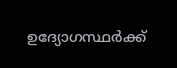ഉദ്യോഗസ്ഥര്‍ക്ക്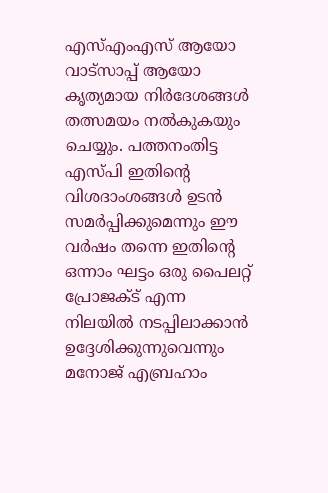എസ്എംഎസ് ആയോ വാട്‌സാപ്പ് ആയോ കൃത്യമായ നിര്‍ദേശങ്ങള്‍ തത്സമയം നല്‍കുകയും ചെയ്യും. പത്തനംതിട്ട എസ്പി ഇതിന്റെ വിശദാംശങ്ങള്‍ ഉടന്‍ സമര്‍പ്പിക്കുമെന്നും ഈ വര്‍ഷം തന്നെ ഇതിന്റെ ഒന്നാം ഘട്ടം ഒരു പൈലറ്റ് പ്രോജക്ട് എന്ന നിലയില്‍ നടപ്പിലാക്കാന്‍ ഉദ്ദേശിക്കുന്നുവെന്നും മനോജ് എബ്രഹാം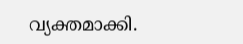വ്യക്തമാക്കി.